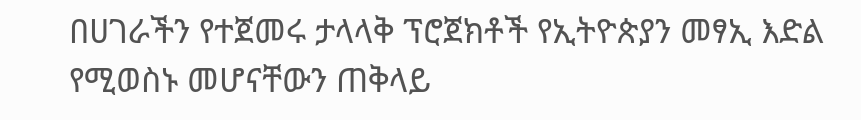በሀገራችን የተጀመሩ ታላላቅ ፕሮጀክቶች የኢትዮጵያን መፃኢ እድል የሚወስኑ መሆናቸውን ጠቅላይ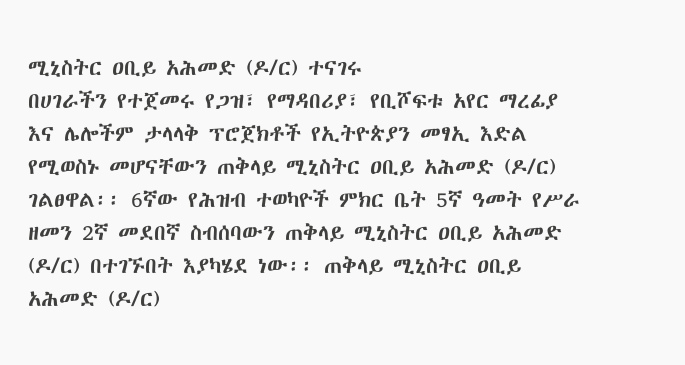ሚኒስትር ዐቢይ አሕመድ (ዶ/ር) ተናገሩ
በሀገራችን የተጀመሩ የጋዝ፣ የማዳበሪያ፣ የቢሾፍቱ አየር ማረፊያ እና ሌሎችም ታላላቅ ፕሮጀክቶች የኢትዮጵያን መፃኢ እድል የሚወስኑ መሆናቸውን ጠቅላይ ሚኒስትር ዐቢይ አሕመድ (ዶ/ር) ገልፀዋል፡፡ 6ኛው የሕዝብ ተወካዮች ምክር ቤት 5ኛ ዓመት የሥራ ዘመን 2ኛ መደበኛ ስብሰባውን ጠቅላይ ሚኒስትር ዐቢይ አሕመድ (ዶ/ር) በተገኙበት እያካሄደ ነው፡፡ ጠቅላይ ሚኒስትር ዐቢይ አሕመድ (ዶ/ር)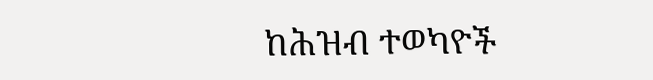ከሕዝብ ተወካዮች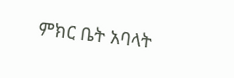ምክር ቤት አባላት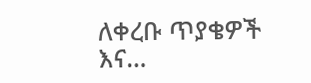ለቀረቡ ጥያቄዎች እና…